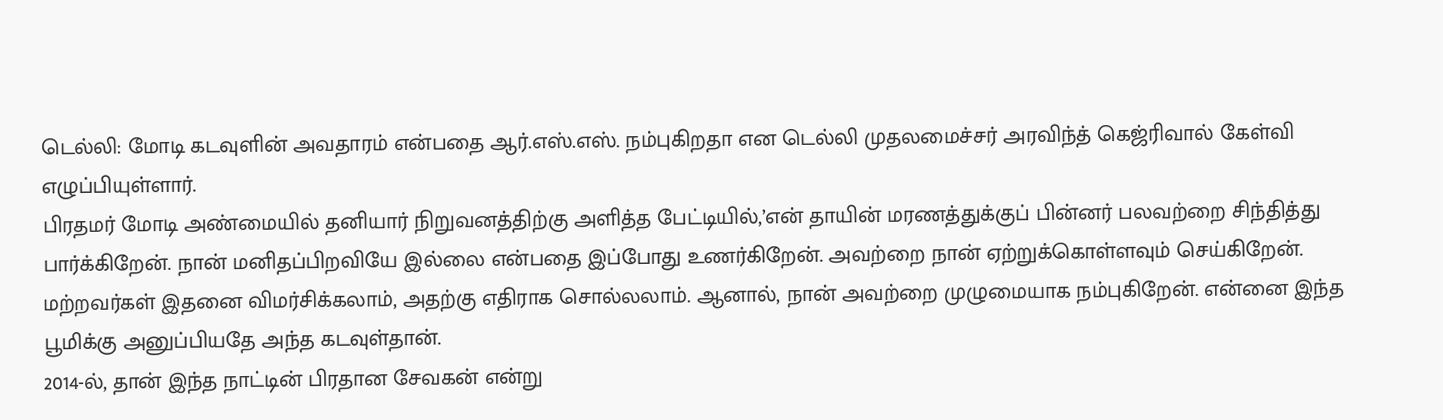டெல்லி: மோடி கடவுளின் அவதாரம் என்பதை ஆர்.எஸ்.எஸ். நம்புகிறதா என டெல்லி முதலமைச்சர் அரவிந்த் கெஜ்ரிவால் கேள்வி எழுப்பியுள்ளார்.
பிரதமர் மோடி அண்மையில் தனியார் நிறுவனத்திற்கு அளித்த பேட்டியில்,’என் தாயின் மரணத்துக்குப் பின்னர் பலவற்றை சிந்தித்து பார்க்கிறேன். நான் மனிதப்பிறவியே இல்லை என்பதை இப்போது உணர்கிறேன். அவற்றை நான் ஏற்றுக்கொள்ளவும் செய்கிறேன்.
மற்றவர்கள் இதனை விமர்சிக்கலாம், அதற்கு எதிராக சொல்லலாம். ஆனால், நான் அவற்றை முழுமையாக நம்புகிறேன். என்னை இந்த பூமிக்கு அனுப்பியதே அந்த கடவுள்தான்.
2014-ல், தான் இந்த நாட்டின் பிரதான சேவகன் என்று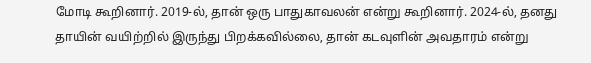மோடி கூறினார். 2019-ல், தான் ஒரு பாதுகாவலன் என்று கூறினார். 2024-ல், தனது தாயின் வயிற்றில் இருந்து பிறக்கவில்லை, தான் கடவுளின் அவதாரம் என்று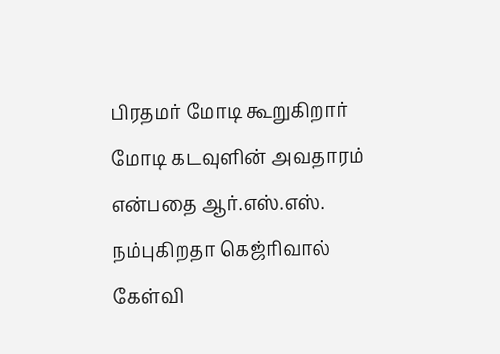பிரதமர் மோடி கூறுகிறார் மோடி கடவுளின் அவதாரம் என்பதை ஆர்.எஸ்.எஸ். நம்புகிறதா கெஜ்ரிவால் கேள்வி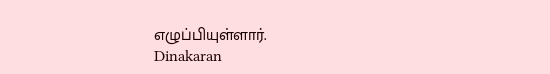எழுப்பியுள்ளார்.
Dinakaran